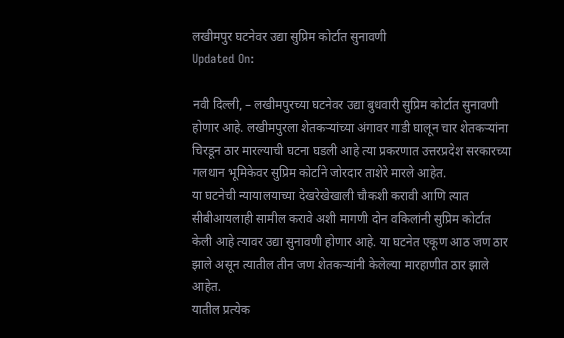लखीमपुर घटनेवर उद्या सुप्रिम कोर्टात सुनावणी
Updated On:

नवी दिल्ली, – लखीमपुरच्या घटनेवर उद्या बुधवारी सुप्रिम कोर्टात सुनावणी होणार आहे. लखीमपुरला शेतकऱ्यांच्या अंगावर गाडी घालून चार शेतकऱ्यांना चिरडून ठार मारल्याची घटना घडली आहे त्या प्रकरणात उत्तरप्रदेश सरकारच्या गलथान भूमिकेवर सुप्रिम कोर्टाने जोरदार ताशेरे मारले आहेत.
या घटनेची न्यायालयाच्या देखरेखेखाली चौकशी करावी आणि त्यात सीबीआयलाही सामील करावे अशी मागणी दोन वकिलांनी सुप्रिम कोर्टात केली आहे त्यावर उद्या सुनावणी होणार आहे. या घटनेत एकूण आठ जण ठार झाले असून त्यातील तीन जण शेतकऱ्यांनी केलेल्या मारहाणीत ठार झाले आहेत.
यातील प्रत्येक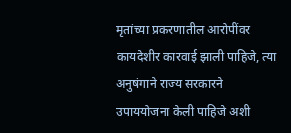मृतांच्या प्रकरणातील आरोपींवर कायदेशीर कारवाई झाली पाहिजे, त्या अनुषंगाने राज्य सरकारने उपाययोजना केली पाहिजे अशी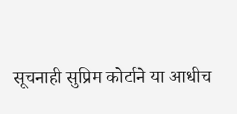सूचनाही सुप्रिम कोर्टाने या आधीच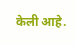केली आहे.